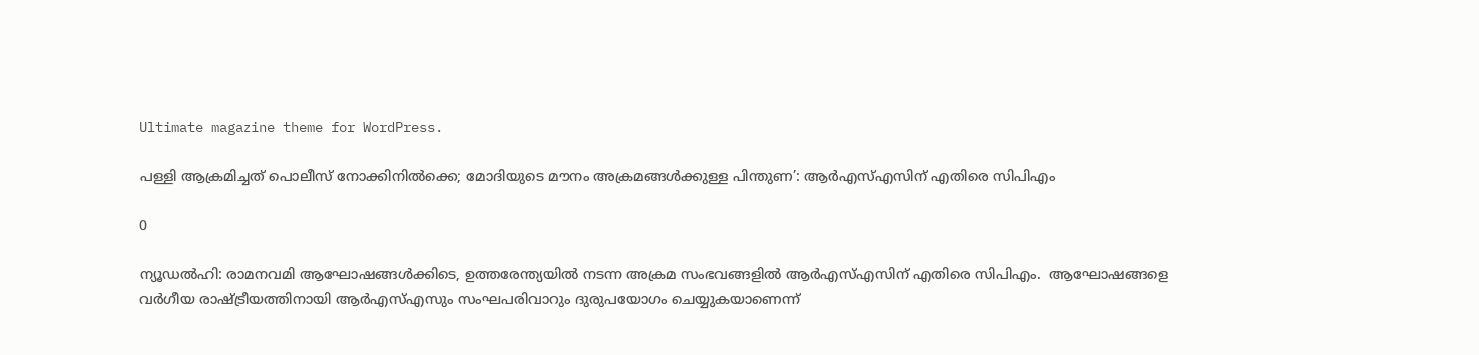Ultimate magazine theme for WordPress.

പള്ളി ആക്രമിച്ചത് പൊലീസ് നോക്കിനില്‍ക്കെ; മോദിയുടെ മൗനം അക്രമങ്ങള്‍ക്കുള്ള പിന്തുണ’: ആര്‍എസ്എസിന് എതിരെ സിപിഎം

0

ന്യൂഡല്‍ഹി: രാമനവമി ആഘോഷങ്ങള്‍ക്കിടെ, ഉത്തരേന്ത്യയില്‍ നടന്ന അക്രമ സംഭവങ്ങളില്‍ ആര്‍എസ്എസിന് എതിരെ സിപിഎം.  ആഘോഷങ്ങളെ വര്‍ഗീയ രാഷ്ട്രീയത്തിനായി ആര്‍എസ്എസും സംഘപരിവാറും ദുരുപയോഗം ചെയ്യുകയാണെന്ന്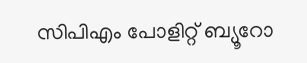സിപിഎം പോളിറ്റ് ബ്യൂറോ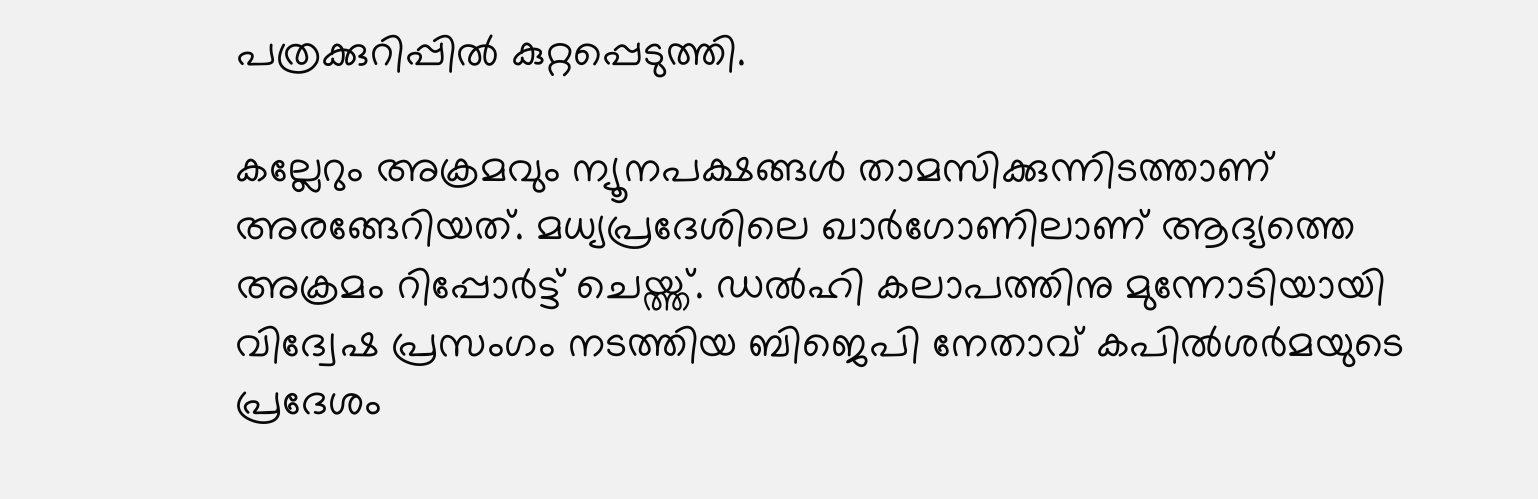പത്രക്കുറിപ്പില്‍ കുറ്റപ്പെടുത്തി.

കല്ലേറും അക്രമവും ന്യൂനപക്ഷങ്ങള്‍ താമസിക്കുന്നിടത്താണ് അരങ്ങേറിയത്. മധ്യപ്രദേശിലെ ഖാര്‍ഗോണിലാണ് ആദ്യത്തെ അക്രമം റിപ്പോര്‍ട്ട് ചെയ്ത്ത്. ഡല്‍ഹി കലാപത്തിനു മുന്നോടിയായി വിദ്വേഷ പ്രസംഗം നടത്തിയ ബിജെപി നേതാവ് കപില്‍ശര്‍മയുടെ പ്രദേശം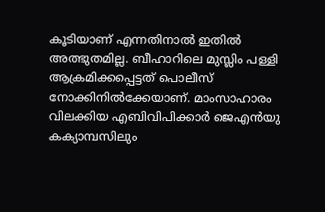കൂടിയാണ് എന്നതിനാല്‍ ഇതില്‍ അത്ഭുതമില്ല. ബീഹാറിലെ മുസ്ലിം പള്ളി ആക്രമിക്കപ്പെട്ടത് പൊലീസ് നോക്കിനില്‍ക്കേയാണ്. മാംസാഹാരം വിലക്കിയ എബിവിപിക്കാര്‍ ജെഎന്‍യു കക്യാമ്പസിലും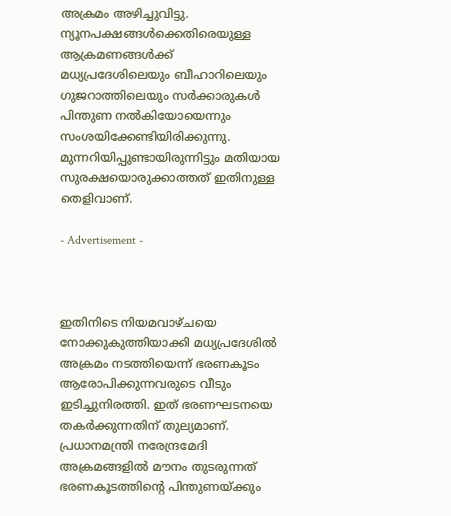അക്രമം അഴിച്ചുവിട്ടു. ന്യൂനപക്ഷങ്ങള്‍ക്കെതിരെയുള്ള ആക്രമണങ്ങള്‍ക്ക് മധ്യപ്രദേശിലെയും ബീഹാറിലെയും ഗുജറാത്തിലെയും സര്‍ക്കാരുകള്‍ പിന്തുണ നല്‍കിയോയെന്നും സംശയിക്കേണ്ടിയിരിക്കുന്നു. മുന്നറിയിപ്പുണ്ടായിരുന്നിട്ടും മതിയായ സുരക്ഷയൊരുക്കാത്തത് ഇതിനുള്ള തെളിവാണ്.

- Advertisement -



ഇതിനിടെ നിയമവാഴ്ചയെ നോക്കുകുത്തിയാക്കി മധ്യപ്രദേശില്‍ അക്രമം നടത്തിയെന്ന് ഭരണകൂടം ആരോപിക്കുന്നവരുടെ വീടും ഇടിച്ചുനിരത്തി. ഇത് ഭരണഘടനയെ തകര്‍ക്കുന്നതിന് തുല്യമാണ്. പ്രധാനമന്ത്രി നരേന്ദ്രമേദി അക്രമങ്ങളില്‍ മൗനം തുടരുന്നത് ഭരണകൂടത്തിന്റെ പിന്തുണയ്ക്കും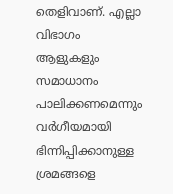തെളിവാണ്. എല്ലാ വിഭാഗം ആളുകളും സമാധാനം പാലിക്കണമെന്നും വര്‍ഗീയമായി ഭിന്നിപ്പിക്കാനുള്ള ശ്രമങ്ങളെ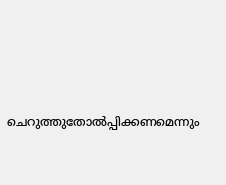ചെറുത്തുതോല്‍പ്പിക്കണമെന്നും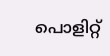പൊളിറ്റ്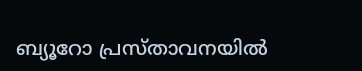ബ്യൂറോ പ്രസ്താവനയില്‍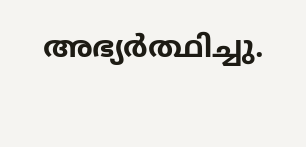അഭ്യര്‍ത്ഥിച്ചു.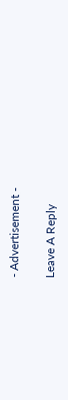- Advertisement -

Leave A Reply